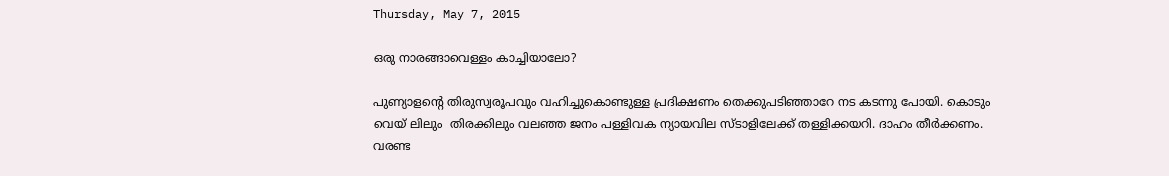Thursday, May 7, 2015

ഒരു നാരങ്ങാവെള്ളം കാച്ചിയാലോ?

പുണ്യാളന്റെ തിരുസ്വരൂപവും വഹിച്ചുകൊണ്ടുള്ള പ്രദിക്ഷണം തെക്കുപടിഞ്ഞാറേ നട കടന്നു പോയി. കൊടും വെയ് ലിലും  തിരക്കിലും വലഞ്ഞ ജനം പള്ളിവക ന്യായവില സ്ടാളിലേക്ക് തള്ളിക്കയറി. ദാഹം തീര്‍ക്കണം. വരണ്ട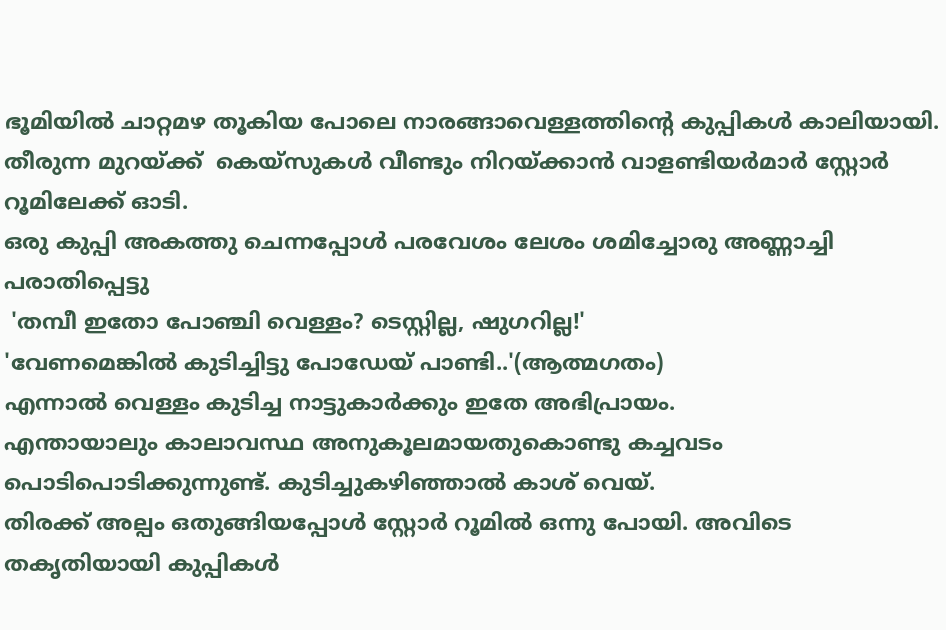ഭൂമിയില്‍ ചാറ്റമഴ തൂകിയ പോലെ നാരങ്ങാവെള്ളത്തിന്റെ കുപ്പികള്‍ കാലിയായി. തീരുന്ന മുറയ്ക്ക്  കെയ്സുകള്‍ വീണ്ടും നിറയ്ക്കാന്‍ വാളണ്ടിയര്‍മാര്‍ സ്റ്റോര്‍ റൂമിലേക്ക് ഓടി.
ഒരു കുപ്പി അകത്തു ചെന്നപ്പോള്‍ പരവേശം ലേശം ശമിച്ചോരു അണ്ണാച്ചി പരാതിപ്പെട്ടു
 'തമ്പീ ഇതോ പോഞ്ചി വെള്ളം? ടെസ്റ്റില്ല, ഷുഗറില്ല!'
'വേണമെങ്കില്‍ കുടിച്ചിട്ടു പോഡേയ് പാണ്ടി..'(ആത്മഗതം)
എന്നാല്‍ വെള്ളം കുടിച്ച നാട്ടുകാര്‍ക്കും ഇതേ അഭിപ്രായം.
എന്തായാലും കാലാവസ്ഥ അനുകൂലമായതുകൊണ്ടു കച്ചവടം പൊടിപൊടിക്കുന്നുണ്ട്‌. കുടിച്ചുകഴിഞ്ഞാല്‍ കാശ് വെയ്.
തിരക്ക് അല്പം ഒതുങ്ങിയപ്പോള്‍ സ്റ്റോര്‍ റൂമില്‍ ഒന്നു പോയി. അവിടെ തകൃതിയായി കുപ്പികള്‍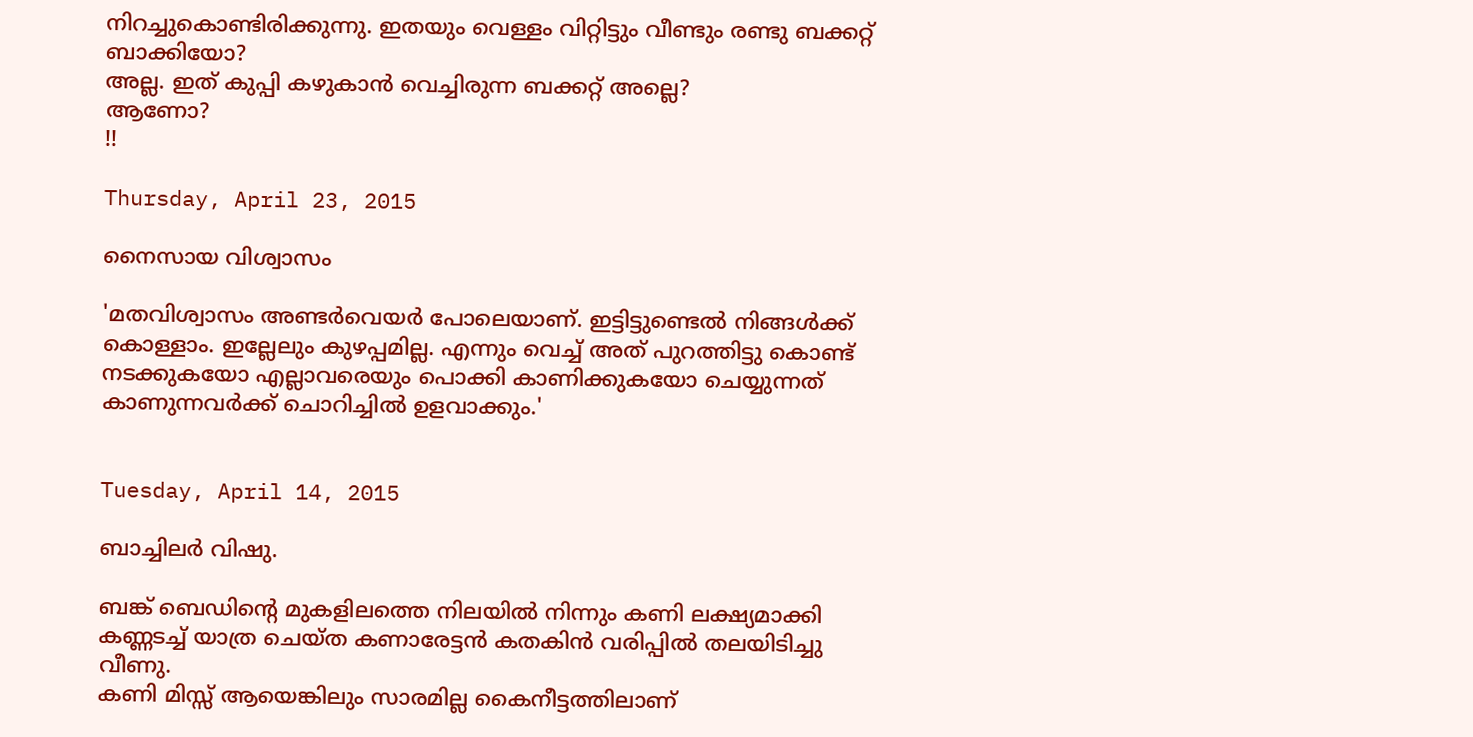നിറച്ചുകൊണ്ടിരിക്കുന്നു. ഇതയും വെള്ളം വിറ്റിട്ടും വീണ്ടും രണ്ടു ബക്കറ്റ് ബാക്കിയോ?
അല്ല. ഇത് കുപ്പി കഴുകാന്‍ വെച്ചിരുന്ന ബക്കറ്റ് അല്ലെ?
ആണോ?
!!

Thursday, April 23, 2015

നൈസായ വിശ്വാസം

'മതവിശ്വാസം അണ്ടര്‍വെയര്‍ പോലെയാണ്. ഇട്ടിട്ടുണ്ടെല്‍ നിങ്ങള്‍ക്ക് കൊള്ളാം. ഇല്ലേലും കുഴപ്പമില്ല. എന്നും വെച്ച് അത് പുറത്തിട്ടു കൊണ്ട് നടക്കുകയോ എല്ലാവരെയും പൊക്കി കാണിക്കുകയോ ചെയ്യുന്നത് കാണുന്നവര്‍ക്ക് ചൊറിച്ചില്‍ ഉളവാക്കും.'


Tuesday, April 14, 2015

ബാച്ചിലര്‍ വിഷു.

ബങ്ക് ബെഡിന്റെ മുകളിലത്തെ നിലയില്‍ നിന്നും കണി ലക്ഷ്യമാക്കി കണ്ണടച്ച് യാത്ര ചെയ്ത കണാരേട്ടന്‍ കതകിന്‍ വരിപ്പില്‍ തലയിടിച്ചു വീണു.
കണി മിസ്സ്‌ ആയെങ്കിലും സാരമില്ല കൈനീട്ടത്തിലാണ്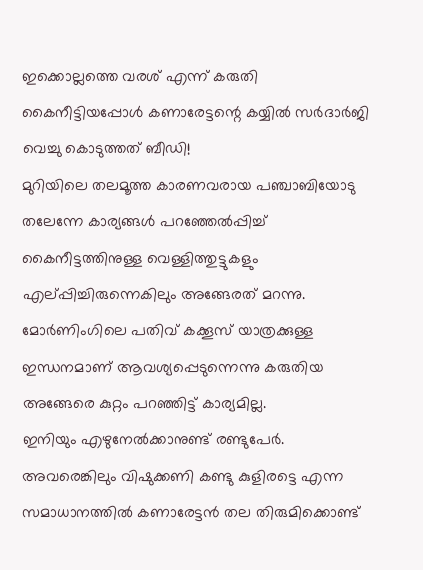ഇക്കൊല്ലത്തെ വരശ് എന്ന് കരുതി കൈനീട്ടിയപ്പോള്‍ കണാരേട്ടന്റെ കയ്യില്‍ സര്‍ദാര്‍ജി വെച്ചു കൊടുത്തത് ബീഡി!
മുറിയിലെ തലമൂത്ത കാരണവരായ പഞ്ചാബിയോടു തലേന്നേ കാര്യങ്ങള്‍ പറഞ്ഞേല്‍പ്പിച്ച് കൈനീട്ടത്തിനുള്ള വെള്ളിത്തുട്ടുകളും എല്പ്പിച്ചിരുന്നെകിലും അങ്ങേരത് മറന്നു. മോര്‍ണിംഗിലെ പതിവ് കക്കൂസ് യാത്രക്കുള്ള ഇന്ധനമാണ് ആവശ്യപ്പെടുന്നെന്നു കരുതിയ അങ്ങേരെ കുറ്റം പറഞ്ഞിട്ട് കാര്യമില്ല.
ഇനിയും എഴുനേല്‍ക്കാനുണ്ട് രണ്ടുപേര്‍. അവരെങ്കിലും വിഷുക്കണി കണ്ടു കുളിരട്ടെ എന്ന സമാധാനത്തില്‍ കണാരേട്ടന്‍ തല തിരുമിക്കൊണ്ട്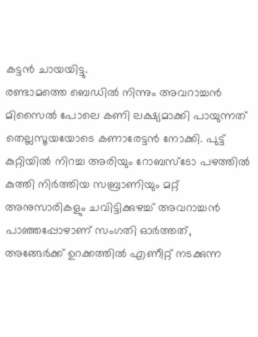കട്ടന്‍ ചായയിട്ടു.
രണ്ടാമത്തെ ബെഡില്‍ നിന്നും അവറാച്ചന്‍ മിസൈല്‍ പോലെ കണി ലക്ഷ്യമാക്കി പായുന്നത് തെല്ലസൂയയോടെ കണാരേട്ടന്‍ നോക്കി. പുട്ട് കുറ്റിയില്‍ നിറച്ച അരിയും റോബസ്ടോ പഴത്തില്‍ കുത്തി നിര്‍ത്തിയ സബ്രാണിയും മറ്റ് അനുസാരികളും ചവിട്ടിക്കുഴച്ച് അവറാച്ചന്‍ പാഞ്ഞപ്പോഴാണ് സംഗതി ഓര്‍ത്തത്, അങ്ങേര്‍ക്ക് ഉറക്കത്തില്‍ എണീറ്റ് നടക്കുന്ന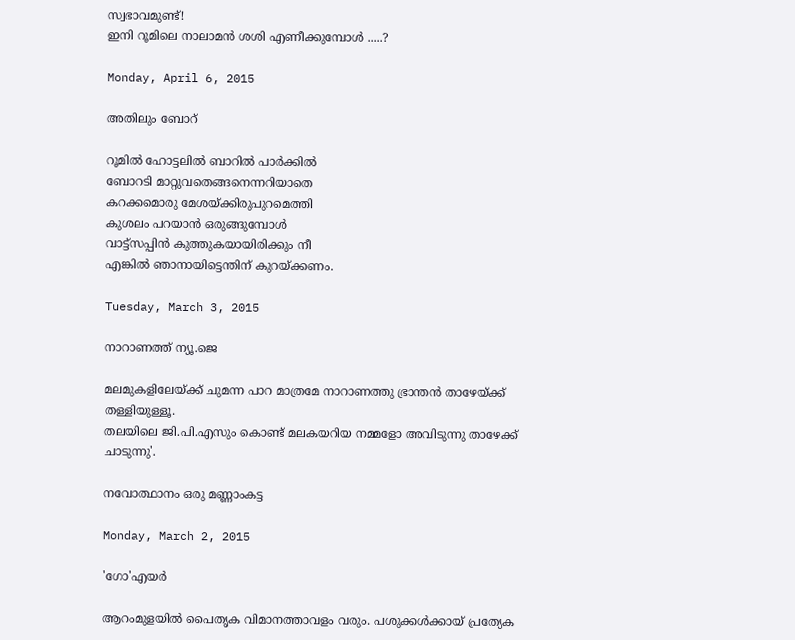സ്വഭാവമുണ്ട്!
ഇനി റൂമിലെ നാലാമന്‍ ശശി എണീക്കുമ്പോള്‍ .....?

Monday, April 6, 2015

അതിലും ബോറ്

റൂമില്‍ ഹോട്ടലില്‍ ബാറില്‍ പാര്‍ക്കില്‍
ബോറടി മാറ്റുവതെങ്ങനെന്നറിയാതെ
കറക്കമൊരു മേശയ്ക്കിരുപുറമെത്തി
കുശലം പറയാന്‍ ഒരുങ്ങുമ്പോള്‍
വാട്ട്സപ്പിന്‍ കുത്തുകയായിരിക്കും നീ
എങ്കില്‍ ഞാനായിട്ടെന്തിന് കുറയ്ക്കണം.

Tuesday, March 3, 2015

നാറാണത്ത് ന്യൂ.ജെ

മലമുകളിലേയ്ക്ക് ചുമന്ന പാറ മാത്രമേ നാറാണത്തു ഭ്രാന്തന്‍ താഴേയ്ക്ക് തള്ളിയുള്ളൂ.
തലയിലെ ജി.പി.എസും കൊണ്ട് മലകയറിയ നമ്മളോ അവിടുന്നു താഴേക്ക് ചാടുന്നു'.

നവോത്ഥാനം ഒരു മണ്ണാംകട്ട

Monday, March 2, 2015

'ഗോ'എയര്‍

ആറംമുളയില്‍ പൈതൃക വിമാനത്താവളം വരും. പശുക്കള്‍ക്കായ് പ്രത്യേക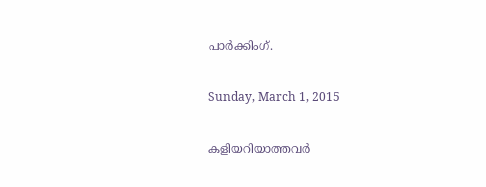പാര്‍ക്കിംഗ്.

Sunday, March 1, 2015

കളിയറിയാത്തവര്‍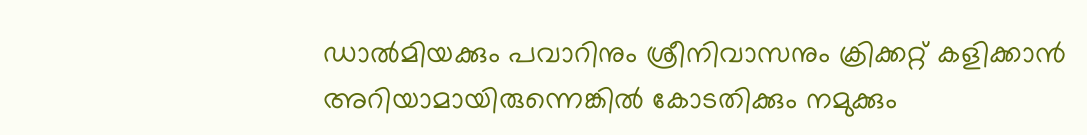ഡാല്‍മിയക്കും പവാറിനും ശ്രീനിവാസനും ക്രിക്കറ്റ് കളിക്കാന്‍ അറിയാമായിരുന്നെങ്കില്‍ കോടതിക്കും നമുക്കും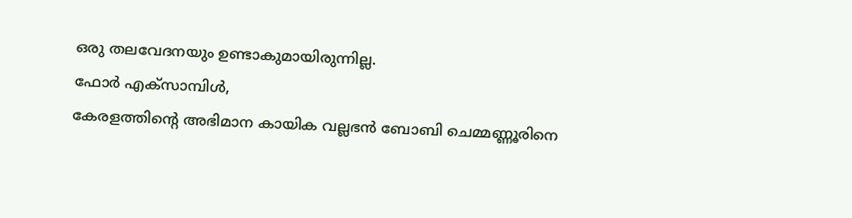ഒരു തലവേദനയും ഉണ്ടാകുമായിരുന്നില്ല.
ഫോര്‍ എക്സാമ്പിള്‍,
കേരളത്തിന്റെ അഭിമാന കായിക വല്ലഭന്‍ ബോബി ചെമ്മണ്ണൂരിനെ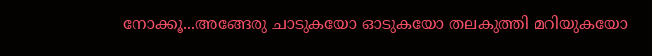നോക്കൂ...അങ്ങേരു ചാടുകയോ ഓടുകയോ തലകുത്തി മറിയുകയോ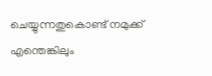ചെയ്യുന്നതുകൊണ്ട് നമുക്ക് എന്തെങ്കിലും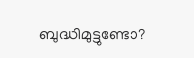ബുദ്ധിമുട്ടുണ്ടോ?